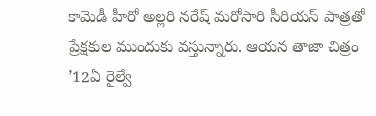కామెడీ హీరో అల్లరి నరేష్ మరోసారి సీరియస్ పాత్రతో ప్రేక్షకుల ముందుకు వస్తున్నారు. ఆయన తాజా చిత్రం ’12ఏ రైల్వే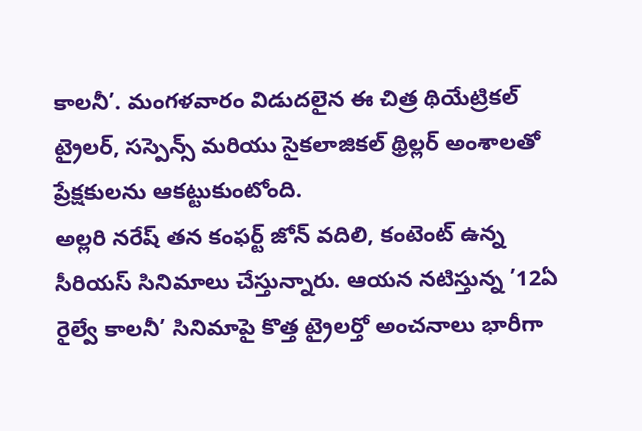కాలనీ’. మంగళవారం విడుదలైన ఈ చిత్ర థియేట్రికల్ ట్రైలర్, సస్పెన్స్ మరియు సైకలాజికల్ థ్రిల్లర్ అంశాలతో ప్రేక్షకులను ఆకట్టుకుంటోంది.
అల్లరి నరేష్ తన కంఫర్ట్ జోన్ వదిలి, కంటెంట్ ఉన్న సీరియస్ సినిమాలు చేస్తున్నారు. ఆయన నటిస్తున్న ’12ఏ రైల్వే కాలనీ’ సినిమాపై కొత్త ట్రైలర్తో అంచనాలు భారీగా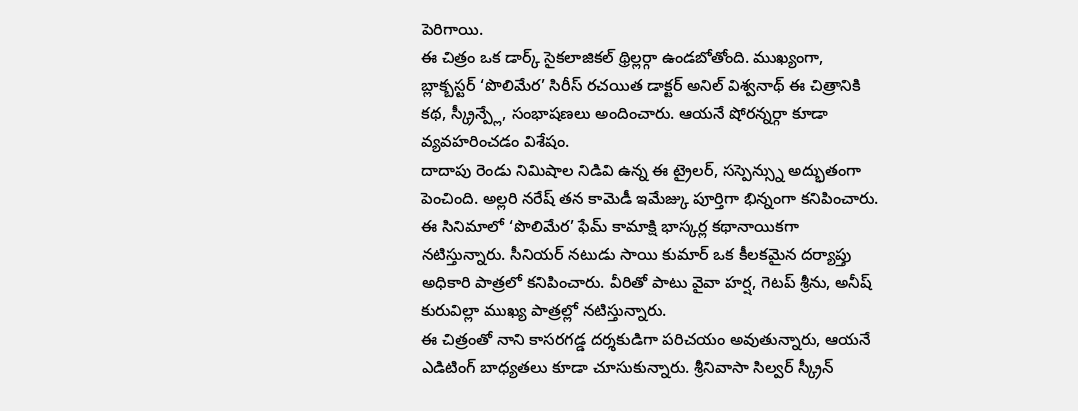పెరిగాయి.
ఈ చిత్రం ఒక డార్క్ సైకలాజికల్ థ్రిల్లర్గా ఉండబోతోంది. ముఖ్యంగా, బ్లాక్బస్టర్ ‘పొలిమేర’ సిరీస్ రచయిత డాక్టర్ అనిల్ విశ్వనాథ్ ఈ చిత్రానికి కథ, స్క్రీన్ప్లే, సంభాషణలు అందించారు. ఆయనే షోరన్నర్గా కూడా వ్యవహరించడం విశేషం.
దాదాపు రెండు నిమిషాల నిడివి ఉన్న ఈ ట్రైలర్, సస్పెన్స్ను అద్భుతంగా పెంచింది. అల్లరి నరేష్ తన కామెడీ ఇమేజ్కు పూర్తిగా భిన్నంగా కనిపించారు. ఈ సినిమాలో ‘పొలిమేర’ ఫేమ్ కామాక్షి భాస్కర్ల కథానాయికగా నటిస్తున్నారు. సీనియర్ నటుడు సాయి కుమార్ ఒక కీలకమైన దర్యాప్తు అధికారి పాత్రలో కనిపించారు. వీరితో పాటు వైవా హర్ష, గెటప్ శ్రీను, అనీష్ కురువిల్లా ముఖ్య పాత్రల్లో నటిస్తున్నారు.
ఈ చిత్రంతో నాని కాసరగడ్డ దర్శకుడిగా పరిచయం అవుతున్నారు, ఆయనే ఎడిటింగ్ బాధ్యతలు కూడా చూసుకున్నారు. శ్రీనివాసా సిల్వర్ స్క్రీన్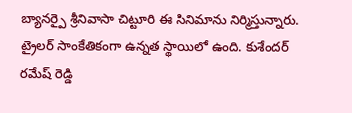బ్యానర్పై శ్రీనివాసా చిట్టూరి ఈ సినిమాను నిర్మిస్తున్నారు.
ట్రైలర్ సాంకేతికంగా ఉన్నత స్థాయిలో ఉంది. కుశేందర్ రమేష్ రెడ్డి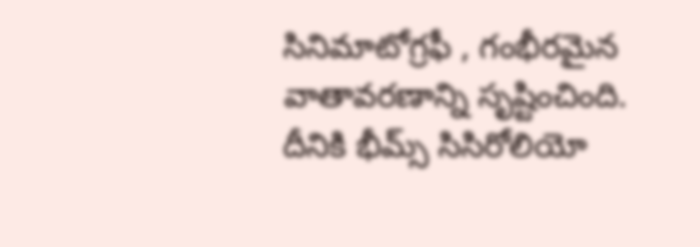సినిమాటోగ్రఫీ , గంభీరమైన వాతావరణాన్ని సృష్టించింది. దీనికి భీమ్స్ సిసిరోలియో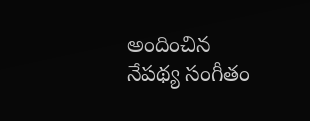అందించిన నేపథ్య సంగీతం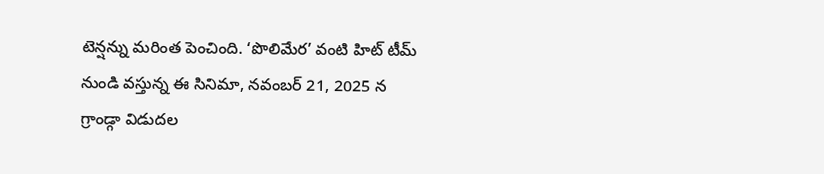టెన్షన్ను మరింత పెంచింది. ‘పొలిమేర’ వంటి హిట్ టీమ్ నుండి వస్తున్న ఈ సినిమా, నవంబర్ 21, 2025 న గ్రాండ్గా విడుదల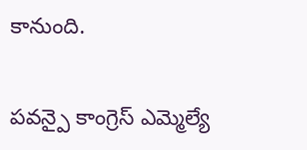కానుంది.


పవన్పై కాంగ్రెస్ ఎమ్మెల్యే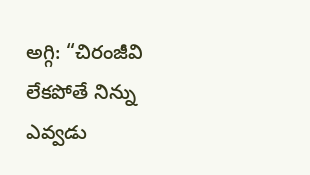అగ్గి: “చిరంజీవి లేకపోతే నిన్ను ఎవ్వడు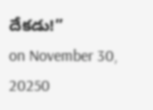దేకడు!”
on November 30, 20250